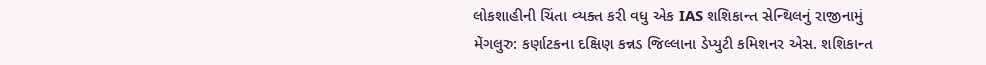લોકશાહીની ચિંતા વ્યક્ત કરી વધુ એક IAS શશિકાન્ત સેન્થિલનું રાજીનામું
મેંગલુરુ: કર્ણાટકના દક્ષિણ કન્નડ જિલ્લાના ડેપ્યુટી કમિશનર એસ. શશિકાન્ત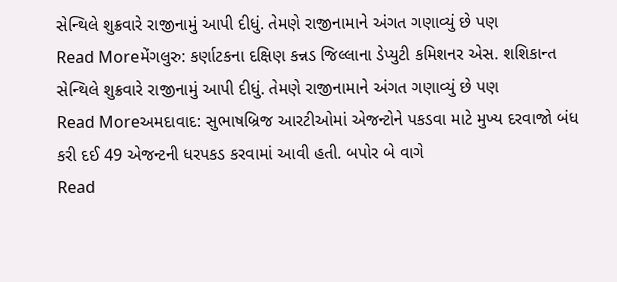સેન્થિલે શુક્રવારે રાજીનામું આપી દીધું. તેમણે રાજીનામાને અંગત ગણાવ્યું છે પણ
Read Moreમેંગલુરુ: કર્ણાટકના દક્ષિણ કન્નડ જિલ્લાના ડેપ્યુટી કમિશનર એસ. શશિકાન્ત સેન્થિલે શુક્રવારે રાજીનામું આપી દીધું. તેમણે રાજીનામાને અંગત ગણાવ્યું છે પણ
Read Moreઅમદાવાદ: સુભાષબ્રિજ આરટીઓમાં એજન્ટોને પકડવા માટે મુખ્ય દરવાજો બંધ કરી દઈ 49 એજન્ટની ધરપકડ કરવામાં આવી હતી. બપોર બે વાગે
Read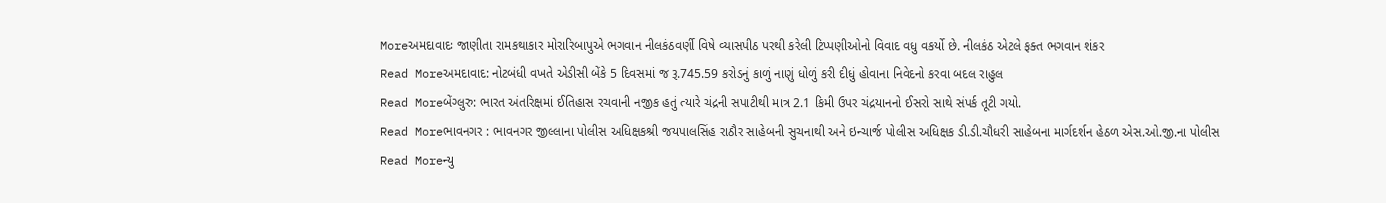Moreઅમદાવાદઃ જાણીતા રામકથાકાર મોરારિબાપુએ ભગવાન નીલકંઠવર્ણી વિષે વ્યાસપીઠ પરથી કરેલી ટિપ્પણીઓનો વિવાદ વધુ વકર્યો છે. નીલકંઠ એટલે ફક્ત ભગવાન શંકર
Read Moreઅમદાવાદ: નોટબંધી વખતે એડીસી બેંકે 5 દિવસમાં જ રૂ.745.59 કરોડનું કાળું નાણું ધોળું કરી દીધું હોવાના નિવેદનો કરવા બદલ રાહુલ
Read Moreબેંગ્લુરુ: ભારત અંતરિક્ષમાં ઈતિહાસ રચવાની નજીક હતું ત્યારે ચંદ્રની સપાટીથી માત્ર 2.1 કિમી ઉપર ચંદ્રયાનનો ઈસરો સાથે સંપર્ક તૂટી ગયો.
Read Moreભાવનગર : ભાવનગર જીલ્લાના પોલીસ અધિક્ષકશ્રી જયપાલસિંહ રાઠૌર સાહેબની સુચનાથી અને ઇન્ચાર્જ પોલીસ અધિક્ષક ડી.ડી.ચૌધરી સાહેબના માર્ગદર્શન હેઠળ એસ.ઓ.જી.ના પોલીસ
Read Moreન્યુ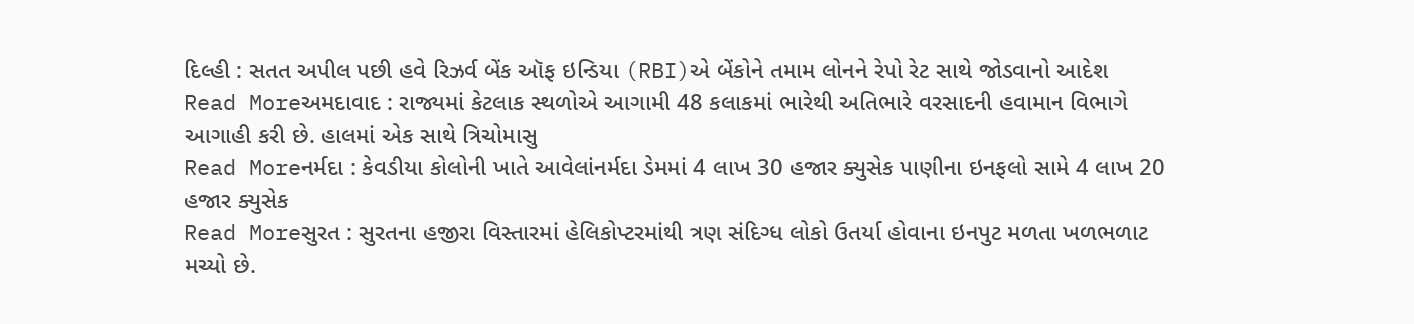દિલ્હી : સતત અપીલ પછી હવે રિઝર્વ બેંક ઑફ ઇન્ડિયા (RBI)એ બેંકોને તમામ લોનને રેપો રેટ સાથે જોડવાનો આદેશ
Read Moreઅમદાવાદ : રાજ્યમાં કેટલાક સ્થળોએ આગામી 48 કલાકમાં ભારેથી અતિભારે વરસાદની હવામાન વિભાગે આગાહી કરી છે. હાલમાં એક સાથે ત્રિચોમાસુ
Read Moreનર્મદા : કેવડીયા કોલોની ખાતે આવેલાંનર્મદા ડેમમાં 4 લાખ 30 હજાર ક્યુસેક પાણીના ઇનફલો સામે 4 લાખ 20 હજાર ક્યુસેક
Read Moreસુરત : સુરતના હજીરા વિસ્તારમાં હેલિકોપ્ટરમાંથી ત્રણ સંદિગ્ધ લોકો ઉતર્યા હોવાના ઇનપુટ મળતા ખળભળાટ મચ્યો છે.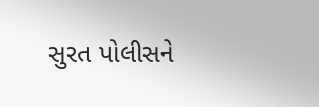સુરત પોલીસને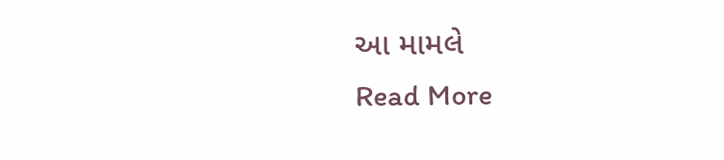આ મામલે
Read More